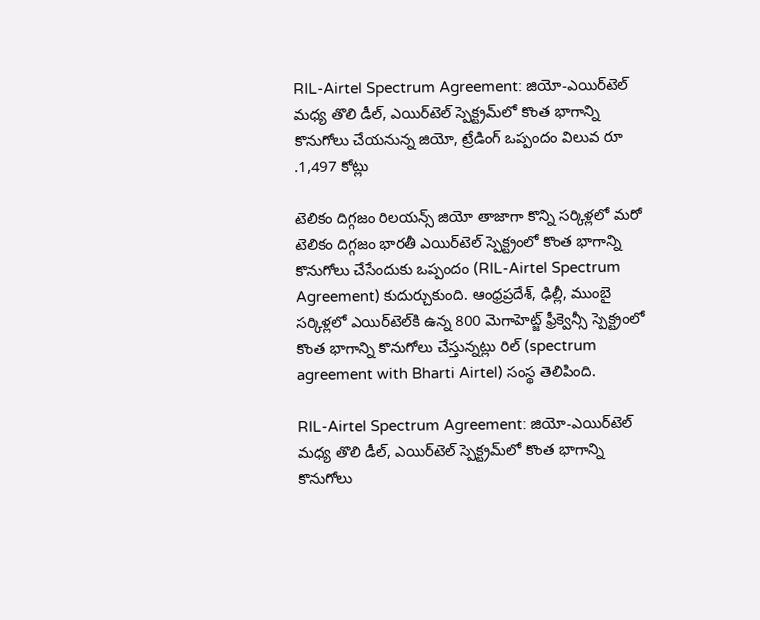RIL-Airtel Spectrum Agreement: జియో-ఎయిర్‌టెల్‌ మధ్య తొలి డీల్, ఎయిర్‌టెల్‌ స్పెక్ట్రమ్‌‌లో కొంత భాగాన్ని కొనుగోలు చేయనున్న జియో, ట్రేడింగ్‌ ఒప్పందం విలువ రూ .1,497 కోట్లు

టెలికం దిగ్గజం రిలయన్స్‌ జియో తాజాగా కొన్ని సర్కిళ్లలో మరో టెలికం దిగ్గజం భారతీ ఎయిర్‌టెల్‌ స్పెక్ట్రంలో కొంత భాగాన్ని కొనుగోలు చేసేందుకు ఒప్పందం (RIL-Airtel Spectrum Agreement) కుదుర్చుకుంది. ఆంధ్రప్రదేశ్, ఢిల్లీ, ముంబై సర్కిళ్లలో ఎయిర్‌టెల్‌కి ఉన్న 800 మెగాహెట్జ్‌ ఫ్రీక్వెన్సీ స్పెక్ట్రంలో కొంత భాగాన్ని కొనుగోలు చేస్తున్నట్లు రిల్ (spectrum agreement with Bharti Airtel) సంస్థ తెలిపింది.

RIL-Airtel Spectrum Agreement: జియో-ఎయిర్‌టెల్‌ మధ్య తొలి డీల్, ఎయిర్‌టెల్‌ స్పెక్ట్రమ్‌‌లో కొంత భాగాన్ని కొనుగోలు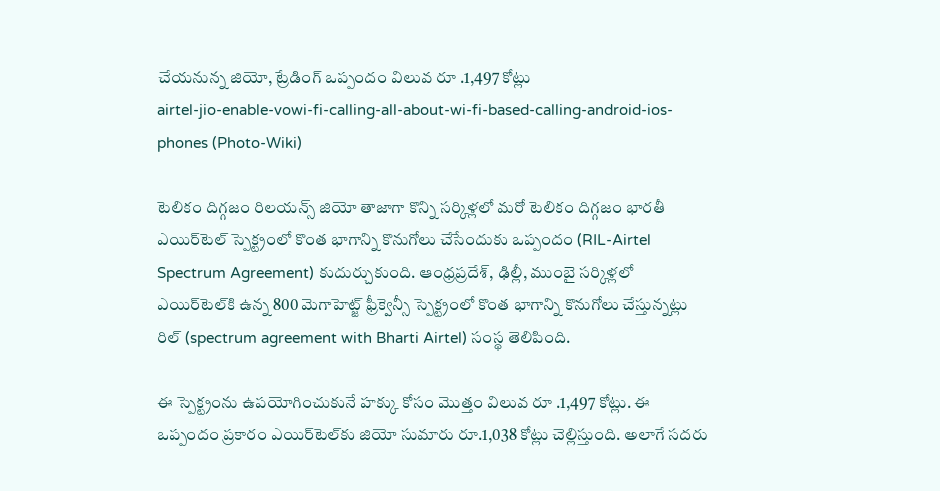చేయనున్న జియో, ట్రేడింగ్‌ ఒప్పందం విలువ రూ .1,497 కోట్లు
airtel-jio-enable-vowi-fi-calling-all-about-wi-fi-based-calling-android-ios-phones (Photo-Wiki)

టెలికం దిగ్గజం రిలయన్స్‌ జియో తాజాగా కొన్ని సర్కిళ్లలో మరో టెలికం దిగ్గజం భారతీ ఎయిర్‌టెల్‌ స్పెక్ట్రంలో కొంత భాగాన్ని కొనుగోలు చేసేందుకు ఒప్పందం (RIL-Airtel Spectrum Agreement) కుదుర్చుకుంది. ఆంధ్రప్రదేశ్, ఢిల్లీ, ముంబై సర్కిళ్లలో ఎయిర్‌టెల్‌కి ఉన్న 800 మెగాహెట్జ్‌ ఫ్రీక్వెన్సీ స్పెక్ట్రంలో కొంత భాగాన్ని కొనుగోలు చేస్తున్నట్లు రిల్ (spectrum agreement with Bharti Airtel) సంస్థ తెలిపింది.

ఈ స్పెక్ట్రంను ఉపయోగించుకునే హక్కు కోసం మొత్తం విలువ రూ .1,497 కోట్లు. ఈ ఒప్పందం ప్రకారం ఎయిర్‌టెల్‌కు జియో సుమారు రూ.1,038 కోట్లు చెల్లిస్తుంది. అలాగే సదరు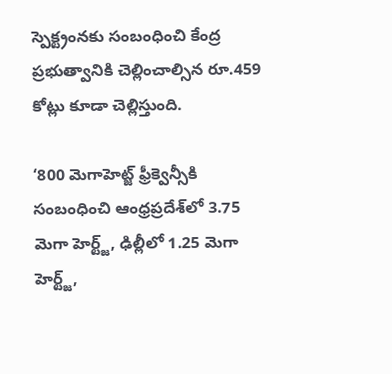స్పెక్ట్రంనకు సంబంధించి కేంద్ర ప్రభుత్వానికి చెల్లించాల్సిన రూ.459 కోట్లు కూడా చెల్లిస్తుంది.

‘800 మెగాహెట్జ్‌ ఫ్రీక్వెన్సీకి సంబంధించి ఆంధ్రప్రదేశ్‌లో 3.75 మెగా హెర్ట్జ్, ఢిల్లీలో 1.25 మెగా హెర్ట్జ్,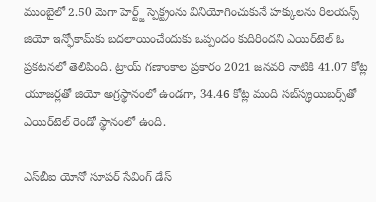ముంబైలో 2.50 మెగా హెర్ట్జ్‌ స్పెక్ట్రంను వినియోగించుకునే హక్కులను రిలయన్స్‌ జియో ఇన్ఫోకామ్‌కు బదలాయించేందుకు ఒప్పందం కుదిరిందని ఎయిర్‌టెల్‌ ఓ ప్రకటనలో తెలిపింది. ట్రాయ్‌ గణాంకాల ప్రకారం 2021 జనవరి నాటికి 41.07 కోట్ల యూజర్లతో జియో అగ్రస్థానంలో ఉండగా, 34.46 కోట్ల మంది సబ్‌స్క్రయిబర్స్‌తో ఎయిర్‌టెల్‌ రెండో స్థానంలో ఉంది.

ఎస్‌బీఐ యోనో సూపర్‌ సేవింగ్‌ డేస్‌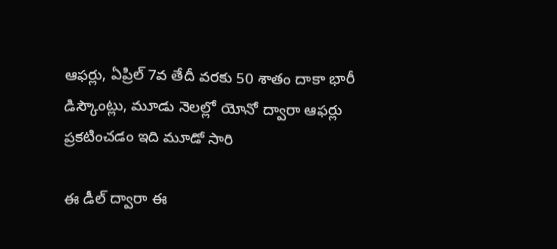ఆఫర్లు, ఏప్రిల్‌ 7వ తేదీ వరకు 50 శాతం దాకా భారీ డిస్కౌంట్లు, మూడు నెలల్లో యోనో ద్వారా ఆఫర్లు ప్రకటించడం ఇది మూడో సారి

ఈ డీల్ ద్వారా ఈ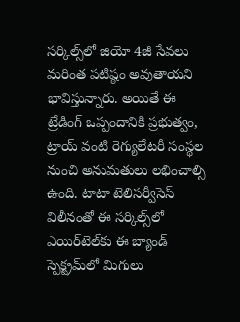సర్కిల్స్‌లో జియో 4జీ సేవలు మరింత పటిష్ఠం అవుతాయని భావిస్తున్నారు. అయితే ఈ ట్రేడింగ్‌ ఒప్పందానికి ప్రభుత్వం, ట్రాయ్‌ వంటి రెగ్యులేటరీ సంస్థల నుంచి అనుమతులు లభించాల్సి ఉంది. టాటా టెలిసర్వీసెస్‌ విలీనంతో ఈ సర్కిల్స్‌లో ఎయిర్‌టెల్‌కు ఈ బ్యాండ్‌ స్పెక్ట్రమ్‌లో మిగులు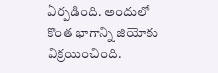ఏర్పడింది. అందులో కొంత భాగాన్ని జియోకు విక్రయించింది.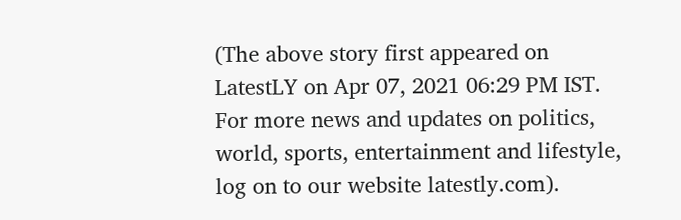(The above story first appeared on LatestLY on Apr 07, 2021 06:29 PM IST. For more news and updates on politics, world, sports, entertainment and lifestyle, log on to our website latestly.com).